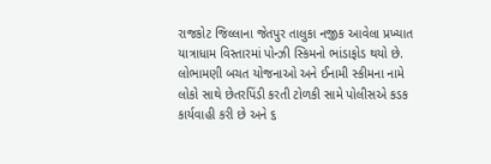રાજકોટ જિલ્લાના જેતપુર તાલુકા નજીક આવેલા પ્રખ્યાત યાત્રાધામ વિસ્તારમાં પોન્ઝી સ્કિમનો ભાંડાફોડ થયો છે. લોભામણી બચત યોજનાઓ અને ઈનામી સ્કીમના નામે લોકો સાથે છેતરપિંડી કરતી ટોળકી સામે પોલીસએ કડક કાર્યવાહી કરી છે અને ૬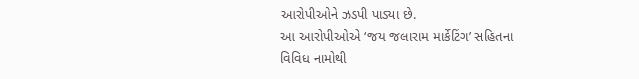આરોપીઓને ઝડપી પાડ્યા છે.
આ આરોપીઓએ ‘જય જલારામ માર્કેટિંગ’ સહિતના વિવિધ નામોથી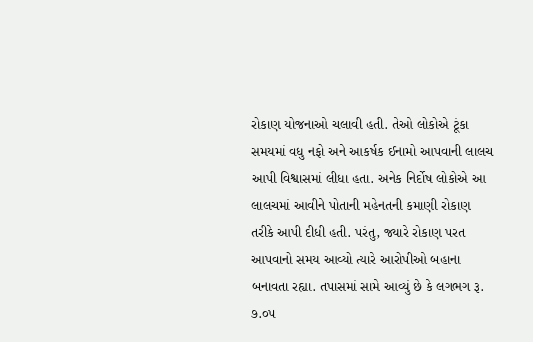રોકાણ યોજનાઓ ચલાવી હતી. તેઓ લોકોએ ટૂંકા સમયમાં વધુ નફો અને આકર્ષક ઈનામો આપવાની લાલચ આપી વિશ્વાસમાં લીધા હતા. અનેક નિર્દોષ લોકોએ આ લાલચમાં આવીને પોતાની મહેનતની કમાણી રોકાણ તરીકે આપી દીધી હતી. પરંતુ, જ્યારે રોકાણ પરત આપવાનો સમય આવ્યો ત્યારે આરોપીઓ બહાના બનાવતા રહ્યા. તપાસમાં સામે આવ્યું છે કે લગભગ રૂ. ૭.૦૫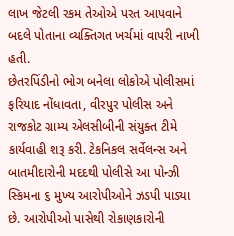લાખ જેટલી રકમ તેઓએ પરત આપવાને બદલે પોતાના વ્યક્તિગત ખર્ચમાં વાપરી નાખી હતી.
છેતરપિંડીનો ભોગ બનેલા લોકોએ પોલીસમાં ફરિયાદ નોંધાવતા, વીરપુર પોલીસ અને રાજકોટ ગ્રામ્ય એલસીબીની સંયુક્ત ટીમે કાર્યવાહી શરૂ કરી. ટેકનિકલ સર્વેલન્સ અને બાતમીદારોની મદદથી પોલીસે આ પોન્ઝી સ્કિમના ૬ મુખ્ય આરોપીઓને ઝડપી પાડ્યા છે. આરોપીઓ પાસેથી રોકાણકારોની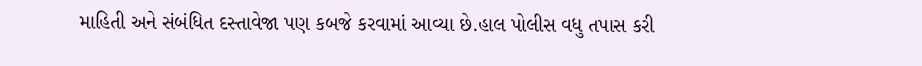માહિતી અને સંબંધિત દસ્તાવેજા પણ કબજે કરવામાં આવ્યા છે.હાલ પોલીસ વધુ તપાસ કરી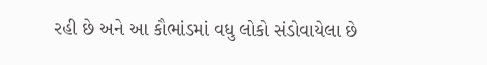રહી છે અને આ કૌભાંડમાં વધુ લોકો સંડોવાયેલા છે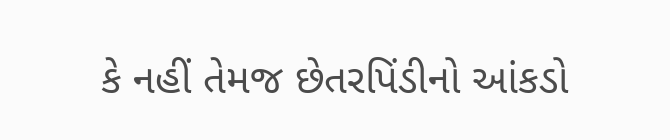કે નહીં તેમજ છેતરપિંડીનો આંકડો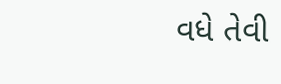વધે તેવી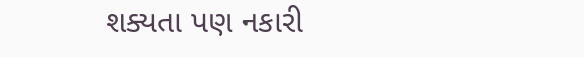શક્યતા પણ નકારી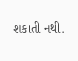શકાતી નથી.